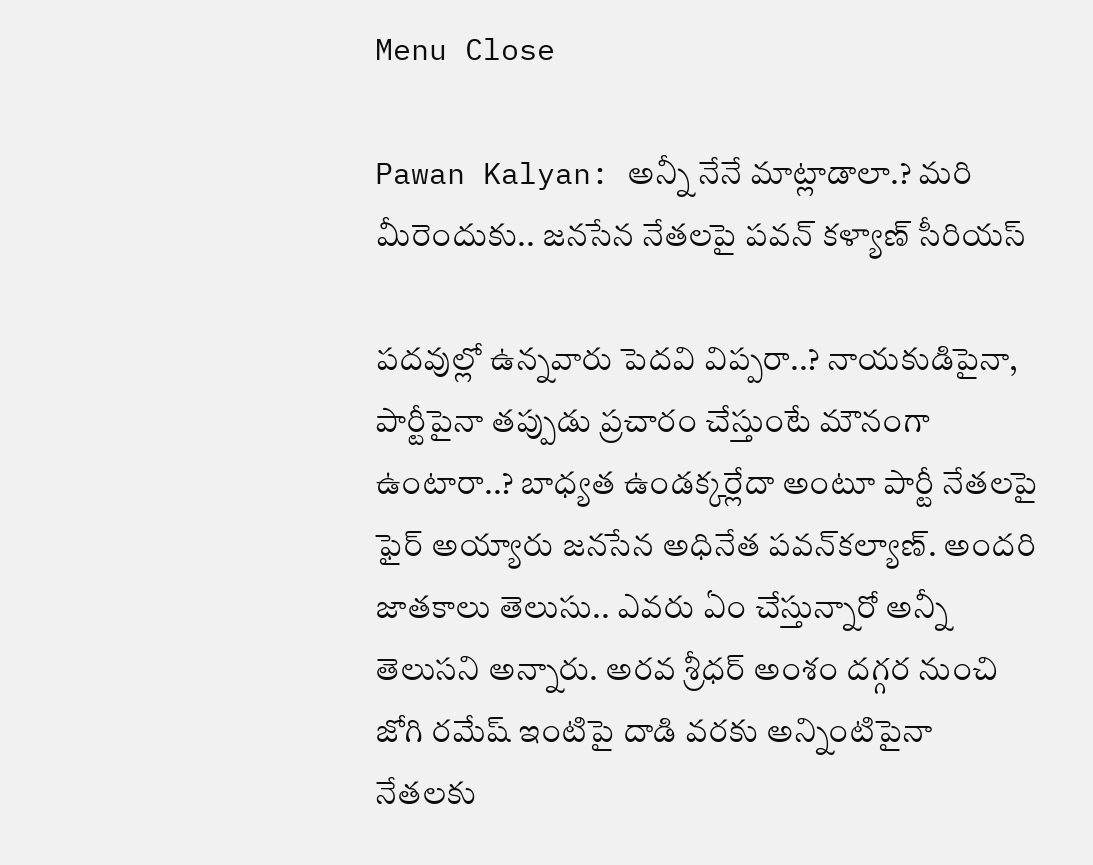Menu Close

Pawan Kalyan: అన్నీ నేనే మాట్లాడాలా.? మరి మీరెందుకు.. జనసేన నేతలపై పవన్ కళ్యాణ్ సీరియస్

పదవుల్లో ఉన్నవారు పెదవి విప్పరా..? నాయకుడిపైనా, పార్టీపైనా తప్పుడు ప్రచారం చేస్తుంటే మౌనంగా ఉంటారా..? బాధ్యత ఉండక్కర్లేదా అంటూ పార్టీ నేతలపై ఫైర్ అయ్యారు జనసేన అధినేత పవన్‌కల్యాణ్. అందరి జాతకాలు తెలుసు.. ఎవరు ఏం చేస్తున్నారో అన్నీ తెలుసని అన్నారు. అరవ శ్రీధర్ అంశం దగ్గర నుంచి జోగి రమేష్ ఇంటిపై దాడి వరకు అన్నింటిపైనా నేతలకు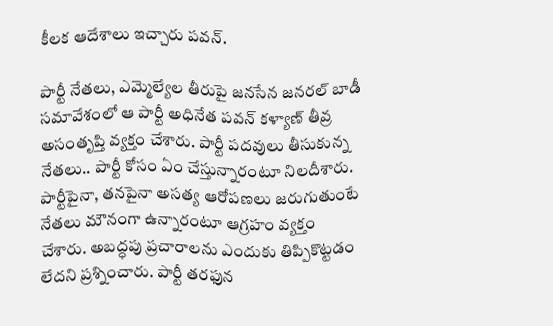కీలక ఆదేశాలు ఇచ్చారు పవన్.

పార్టీ నేతలు, ఎమ్మెల్యేల తీరుపై జనసేన జనరల్ బాడీ సమావేశంలో ఆ పార్టీ అధినేత పవన్ కళ్యాణ్ తీవ్ర అసంతృప్తి వ్యక్తం చేశారు. పార్టీ పదవులు తీసుకున్న నేతలు.. పార్టీ కోసం ఏం చేస్తున్నారంటూ నిలదీశారు. పార్టీపైనా, తనపైనా అసత్య ఆరోపణలు జరుగుతుంటే నేతలు మౌనంగా ఉన్నారంటూ ఆగ్రహం వ్యక్తం చేశారు. అబద్ధపు ప్రచారాలను ఎందుకు తిప్పికొట్టడం లేదని ప్రశ్నించారు. పార్టీ తరఫున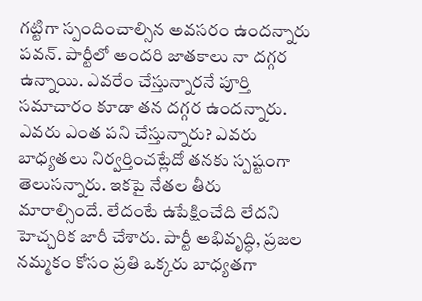గట్టిగా స్పందించాల్సిన అవసరం ఉందన్నారు పవన్. పార్టీలో అందరి జాతకాలు నా దగ్గర ఉన్నాయి. ఎవరేం చేస్తున్నారనే పూర్తి సమాచారం కూడా తన దగ్గర ఉందన్నారు. ఎవరు ఎంత పని చేస్తున్నారు? ఎవరు బాధ్యతలు నిర్వర్తించట్లేదో తనకు స్పష్టంగా తెలుసన్నారు. ఇకపై నేతల తీరు మారాల్సిందే. లేదంటే ఉపేక్షించేది లేదని హెచ్చరిక జారీ చేశారు. పార్టీ అభివృద్ధి, ప్రజల నమ్మకం కోసం ప్రతి ఒక్కరు బాధ్యతగా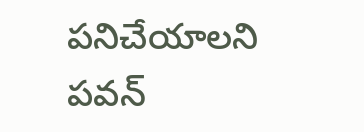పనిచేయాలని పవన్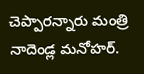చెప్పారన్నారు మంత్రి నాదెండ్ల మనోహర్.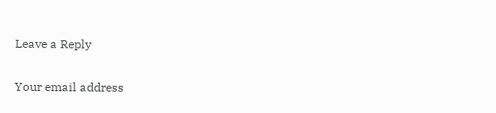Leave a Reply

Your email address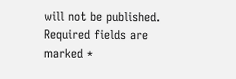will not be published. Required fields are marked *